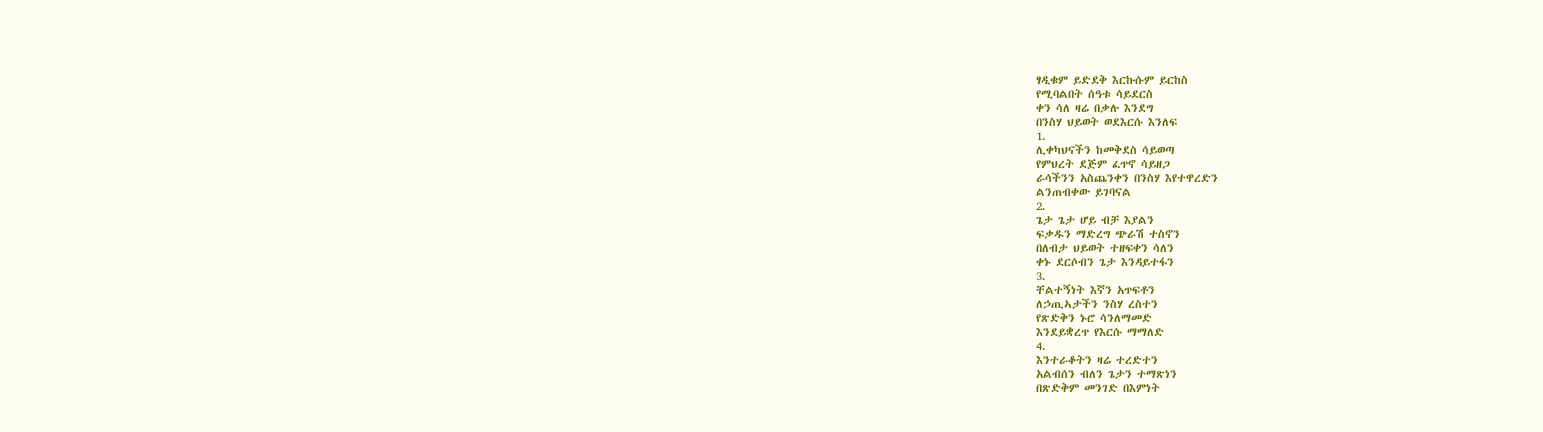ፃዲቁም ይድደቅ እርኩሱም ይርከስ
የሚባልበት ሰዓቱ ሳይደርስ
ቀን ሳለ ዛሬ በቃሉ እንደግ
በንስሃ ህይወት ወደእርሱ እንለፍ
1.
ሊቀካህናችን ከመቅደስ ሳይወጣ
የምህረት ደጅም ፈጥኖ ሳይዘጋ
ራሳችንን አስጨንቀን በንስሃ እየተዋረድን
ልንጠብቀው ይገባናል
2.
ጌታ ጌታ ሆይ ብቻ እያልን
ፍቃዱን ማድረግ ጭራሽ ተስኖን
በለብታ ህይወት ተዘፍቀን ሳለን
ቀኑ ደርሶብን ጌታ እንዳይተፋን
3.
ቸልተኝነት እኛን አጥፍቶን
ለኃጢኣታችን ንስሃ ረስተን
የጽድቅን ኑሮ ሳንለማመድ
እንደይቋረጥ የእርሱ ማማለድ
4.
እንተራቆትን ዛሬ ተረድተን
አልብሰን ብለን ጌታን ተማጽነን
በጽድቅም መንገድ በእምነት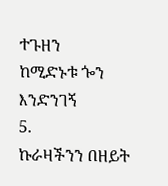ተጉዘን
ከሚድኑቱ ጐን እንድንገኝ
5.
ኩራዛችንን በዘይት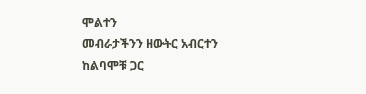ሞልተን
መብራታችንን ዘውትር አብርተን
ከልባሞቹ ጋር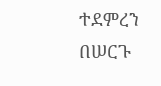ተደምረን
በሠርጉ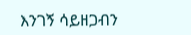እንገኝ ሳይዘጋብን